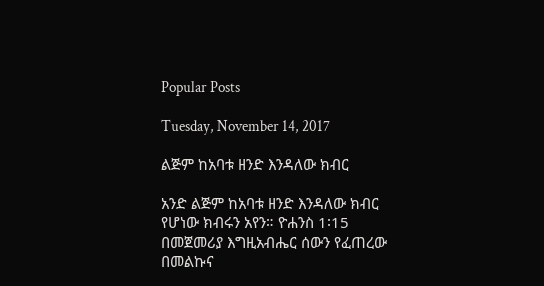Popular Posts

Tuesday, November 14, 2017

ልጅም ከአባቱ ዘንድ እንዳለው ክብር

አንድ ልጅም ከአባቱ ዘንድ እንዳለው ክብር የሆነው ክብሩን አየን። ዮሐንስ 1፡15
በመጀመሪያ እግዚአብሔር ሰውን የፈጠረው በመልኩና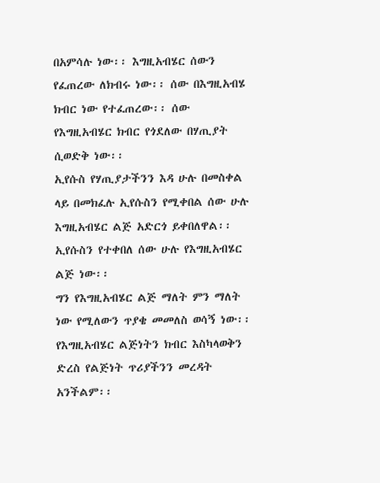በአምሳሉ ነው፡፡ እግዚአብሄር ሰውን የፈጠረው ለክብሩ ነው፡፡ ሰው በእግዚአብሄ ክብር ነው የተፈጠረው፡፡ ሰው የእግዚአብሄር ክብር የጎደለው በሃጢያት ሲወድቅ ነው፡፡
ኢየሱስ የሃጢያታችንን እዳ ሁሉ በመስቀል ላይ በመክፈሉ ኢየሱስን የሚቀበል ሰው ሁሉ እግዚአብሄር ልጅ አድርጎ ይቀበለዋል፡፡
ኢየሱስን የተቀበለ ሰው ሁሉ የእግዚአብሄር ልጅ ነው፡፡
ግን የእግዚአብሄር ልጅ ማለት ምን ማለት ነው የሚለውን ጥያቄ መመለስ ወሳኝ ነው፡፡ የእግዚአብሄር ልጅነትን ክብር እስካላወቅን ድረስ የልጅነት ጥሪያችንን መረዳት አንችልም፡፡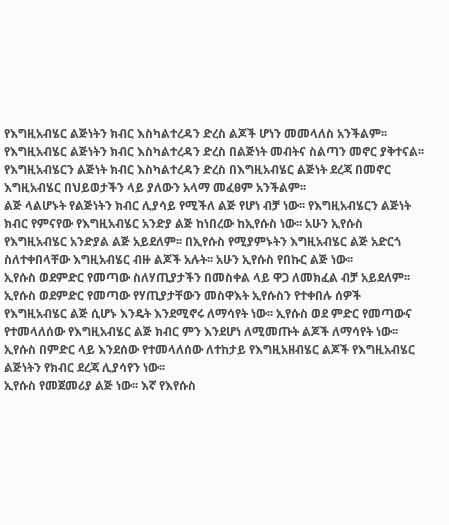የእግዚአብሄር ልጅነትን ክብር እስካልተረዳን ድረስ ልጆች ሆነን መመላለስ አንችልም፡፡ የእግዚአብሄር ልጅነትን ክብር እስካልተረዳን ድረስ በልጅነት መብትና ስልጣን መኖር ያቅተናል፡፡ የእግዚአብሄርን ልጅነት ክብር እስካልተረዳን ድረስ በእግዚአብሄር ልጅነት ደረጃ በመኖር እግዚአብሄር በህይወታችን ላይ ያለውን አላማ መፈፀም አንችልም፡፡
ልጅ ላልሆኑት የልጅነትን ክብር ሊያሳይ የሚችለ ልጅ የሆነ ብቻ ነው፡፡ የእግዚአብሄርን ልጅነት  ክብር የምናየው የእግዚአብሄር አንድያ ልጅ ከነበረው ከኢየሱስ ነው፡፡ አሁን ኢየሱስ የእግዚአብሄር አንድያል ልጅ አይደለም፡፡ በኢየሱስ የሚያምኑትን እግዚአብሄር ልጅ አድርጎ ስለተቀበላቸው እግዚአብሄር ብዙ ልጆች አሉት፡፡ አሁን ኢየሱስ የበኩር ልጅ ነው፡፡
ኢየሱስ ወደምድር የመጣው ስለሃጢያታችን በመስቀል ላይ ዋጋ ለመክፈል ብቻ አይደለም፡፡ ኢየሱስ ወደምድር የመጣው የሃጢያታቸውን መስዋእት ኢየሱስን የተቀበሉ ሰዎች የእግዚአብሄር ልጅ ሲሆኑ እንዴት እንደሚኖሩ ለማሳየት ነው፡፡ ኢየሱስ ወደ ምድር የመጣውና የተመላለሰው የእግዚአብሄር ልጅ ክብር ምን እንደሆነ ለሚመጡት ልጆች ለማሳየት ነው፡፡ ኢየሱስ በምድር ላይ እንደሰው የተመላለሰው ለተከታይ የእግዚአዘብሄር ልጆች የእግዚአብሄር ልጅነትን የክብር ደረጃ ሊያሳየን ነው፡፡
ኢየሱስ የመጀመሪያ ልጅ ነው፡፡ እኛ የእየሱስ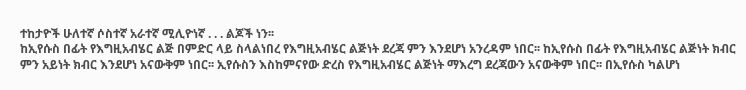ተከታዮች ሁለተኛ ሶስተኛ አራተኛ ሚሊዮነኛ . . . ልጆች ነን፡፡
ከኢየሱስ በፊት የእግዚአብሄር ልጅ በምድር ላይ ስላልነበረ የእግዚአብሄር ልጅነት ደረጃ ምን እንደሆነ አንረዳም ነበር፡፡ ከኢየሱስ በፊት የእግዚአብሄር ልጅነት ክብር ምን አይነት ክብር እንደሆነ አናውቅም ነበር፡፡ ኢየሱስን እስከምናየው ድረስ የእግዚአብሄር ልጅነት ማእረግ ደረጃውን አናውቅም ነበር፡፡ በኢየሱስ ካልሆነ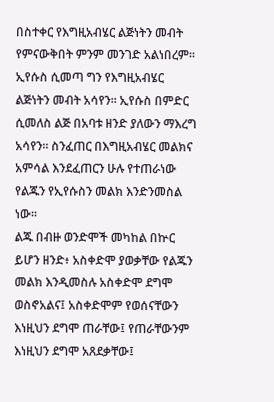በስተቀር የእግዚአብሄር ልጅነትን መብት የምናውቅበት ምንም መንገድ አልነበረም፡፡
ኢየሱስ ሲመጣ ግን የእግዚአብሄር ልጅነትን መብት አሳየን፡፡ ኢየሱስ በምድር ሲመለስ ልጅ በአባቱ ዘንድ ያለውን ማእረግ አሳየን፡፡ ስንፈጠር በእግዚአብሄር መልክና አምሳል እንደፈጠርን ሁሉ የተጠራነው የልጁን የኢየሱስን መልክ እንድንመስል ነው፡፡
ልጁ በብዙ ወንድሞች መካከል በኵር ይሆን ዘንድ፥ አስቀድሞ ያወቃቸው የልጁን መልክ እንዲመስሉ አስቀድሞ ደግሞ ወስኖአልና፤ አስቀድሞም የወሰናቸውን እነዚህን ደግሞ ጠራቸው፤ የጠራቸውንም እነዚህን ደግሞ አጸደቃቸው፤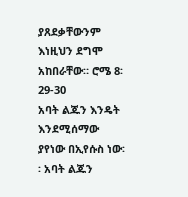ያጸደቃቸውንም እነዚህን ደግሞ አከበራቸው። ሮሜ 8፡29-30
አባት ልጁን እንዴት እንደሚሰማው ያየነው በኢየሱስ ነው፡፡ አባት ልጁን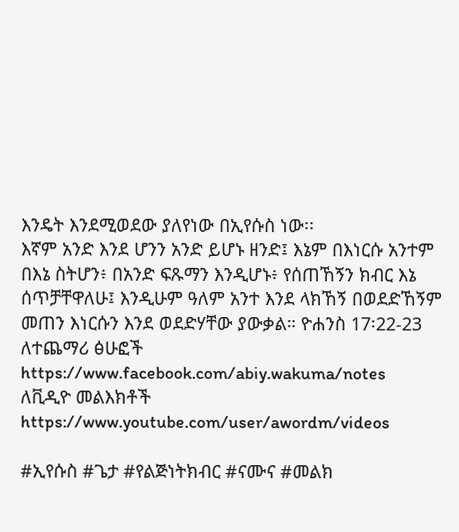እንዴት እንደሚወደው ያለየነው በኢየሱስ ነው፡፡
እኛም አንድ እንደ ሆንን አንድ ይሆኑ ዘንድ፤ እኔም በእነርሱ አንተም በእኔ ስትሆን፥ በአንድ ፍጹማን እንዲሆኑ፥ የሰጠኸኝን ክብር እኔ ሰጥቻቸዋለሁ፤ እንዲሁም ዓለም አንተ እንደ ላክኸኝ በወደድኸኝም መጠን እነርሱን እንደ ወደድሃቸው ያውቃል። ዮሐንስ 17፡22-23
ለተጨማሪ ፅሁፎች https://www.facebook.com/abiy.wakuma/notes
ለቪዲዮ መልእክቶች https://www.youtube.com/user/awordm/videos

#ኢየሱስ #ጌታ #የልጅነትክብር #ናሙና #መልክ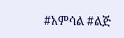#አምሳል #ልጅ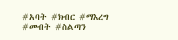#አባት #ክብር #ማእረግ #መብት #ስልጣን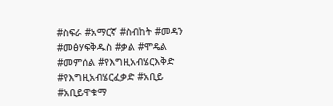#ስፍራ #አማርኛ #ስብከት #መዳን #መፅሃፍቅዱስ #ቃል #ሞዴል #መምሰል #የእግዚአብሄርእቅድ #የእግዚአብሄርፈቃድ #አቢይ #አቢይዋቁማ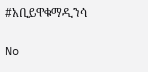#አቢይዋቁማዲንሳ

No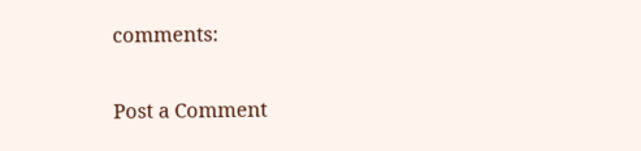comments:

Post a Comment